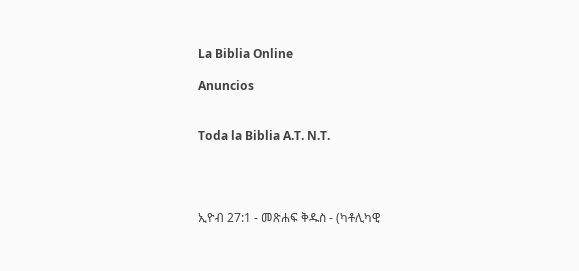La Biblia Online

Anuncios


Toda la Biblia A.T. N.T.




ኢዮብ 27:1 - መጽሐፍ ቅዱስ - (ካቶሊካዊ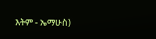እትም - ኤማሁስ)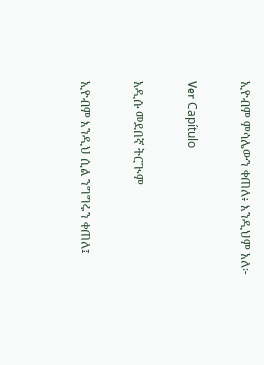ኢዮብም ምሳሌውን ቀጠለ፥ እንዲህም አለ፦

Ver Capítulo

አዲሱ መደበኛ ትርጒም

ኢዮብም እንዲህ ሲል ንግግሩን ቀጠለ፤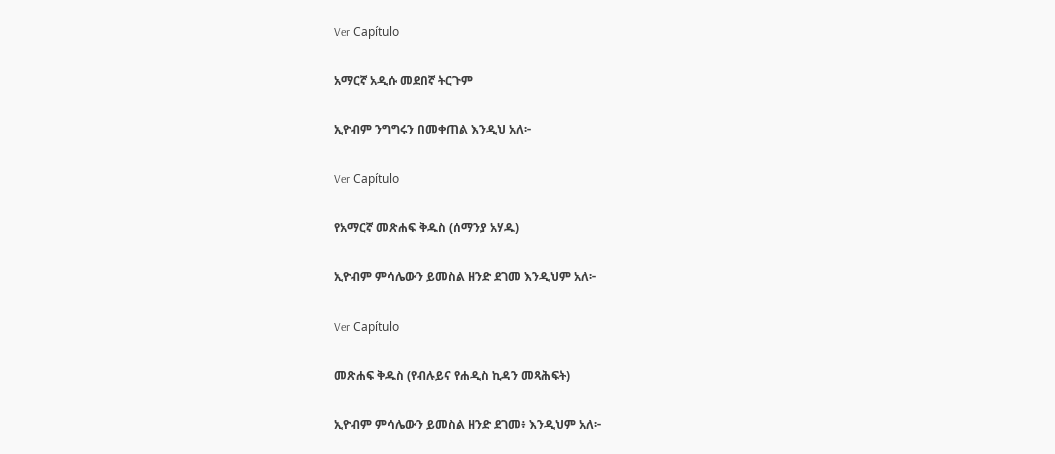Ver Capítulo

አማርኛ አዲሱ መደበኛ ትርጉም

ኢዮብም ንግግሩን በመቀጠል እንዲህ አለ፦

Ver Capítulo

የአማርኛ መጽሐፍ ቅዱስ (ሰማንያ አሃዱ)

ኢዮብም ምሳሌውን ይመስል ዘንድ ደገመ እንዲህም አለ፦

Ver Capítulo

መጽሐፍ ቅዱስ (የብሉይና የሐዲስ ኪዳን መጻሕፍት)

ኢዮብም ምሳሌውን ይመስል ዘንድ ደገመ፥ እንዲህም አለ፦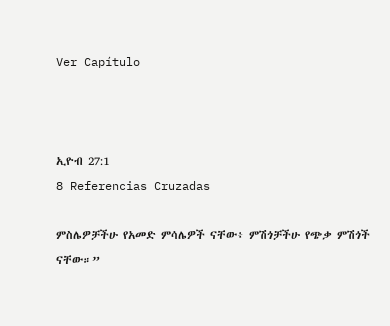Ver Capítulo



ኢዮብ 27:1
8 Referencias Cruzadas

ምስሌዎቻችሁ የአመድ ምሳሌዎች ናቸው፥ ምሽጎቻችሁ የጭቃ ምሽጎች ናቸው።”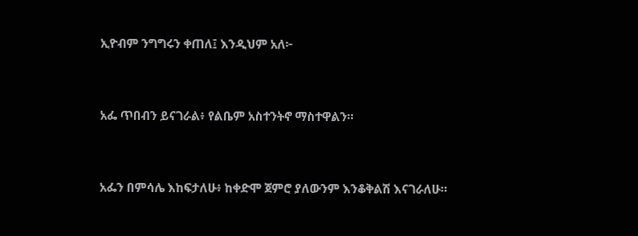ኢዮብም ንግግሩን ቀጠለ፤ እንዲህም አለ፦


አፌ ጥበብን ይናገራል፥ የልቤም አስተንትኖ ማስተዋልን።


አፌን በምሳሌ እከፍታለሁ፥ ከቀድሞ ጀምሮ ያለውንም እንቆቅልሽ እናገራለሁ።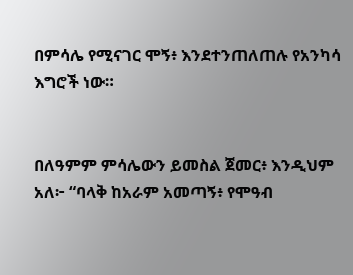በምሳሌ የሚናገር ሞኝ፥ እንደተንጠለጠሉ የአንካሳ እግሮች ነው።


በለዓምም ምሳሌውን ይመስል ጀመር፥ እንዲህም አለ፦ “ባላቅ ከአራም አመጣኝ፥ የሞዓብ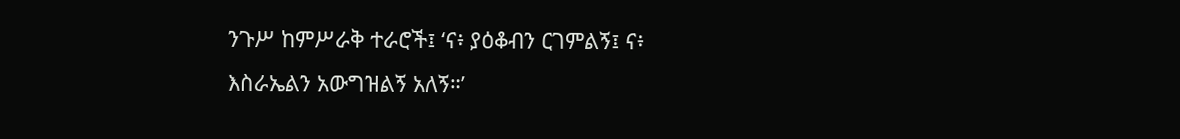ንጉሥ ከምሥራቅ ተራሮች፤ ‘ና፥ ያዕቆብን ርገምልኝ፤ ና፥ እስራኤልን አውግዝልኝ አለኝ።’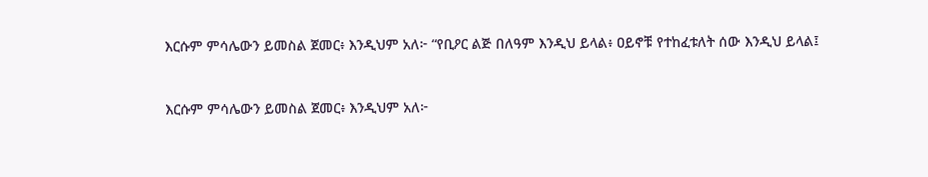እርሱም ምሳሌውን ይመስል ጀመር፥ እንዲህም አለ፦ “የቢዖር ልጅ በለዓም እንዲህ ይላል፥ ዐይኖቹ የተከፈቱለት ሰው እንዲህ ይላል፤


እርሱም ምሳሌውን ይመስል ጀመር፥ እንዲህም አለ፦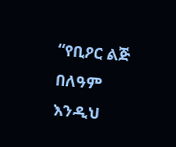“የቢዖር ልጅ በለዓም እንዲህ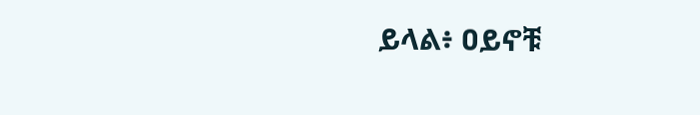ይላል፥ ዐይኖቹ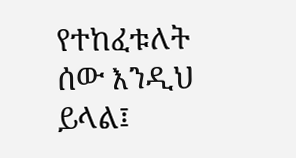የተከፈቱለት ሰው እንዲህ ይላል፤